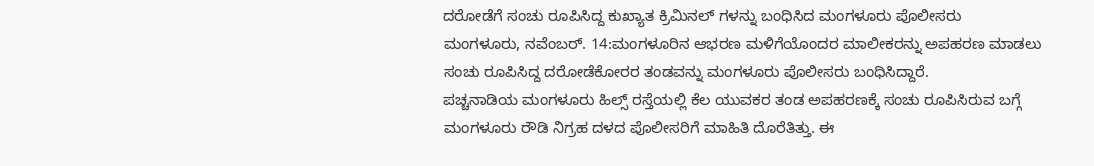ದರೋಡೆಗೆ ಸಂಚು ರೂಪಿಸಿದ್ದ ಕುಖ್ಯಾತ ಕ್ರಿಮಿನಲ್ ಗಳನ್ನು ಬಂಧಿಸಿದ ಮಂಗಳೂರು ಪೊಲೀಸರು
ಮಂಗಳೂರು, ನವೆಂಬರ್. 14:ಮಂಗಳೂರಿನ ಆಭರಣ ಮಳಿಗೆಯೊಂದರ ಮಾಲೀಕರನ್ನು ಅಪಹರಣ ಮಾಡಲು ಸಂಚು ರೂಪಿಸಿದ್ದ ದರೋಡೆಕೋರರ ತಂಡವನ್ನು ಮಂಗಳೂರು ಪೊಲೀಸರು ಬಂಧಿಸಿದ್ದಾರೆ.
ಪಚ್ಚನಾಡಿಯ ಮಂಗಳೂರು ಹಿಲ್ಸ್ ರಸ್ತೆಯಲ್ಲಿ ಕೆಲ ಯುವಕರ ತಂಡ ಅಪಹರಣಕ್ಕೆ ಸಂಚು ರೂಪಿಸಿರುವ ಬಗ್ಗೆ ಮಂಗಳೂರು ರೌಡಿ ನಿಗ್ರಹ ದಳದ ಪೊಲೀಸರಿಗೆ ಮಾಹಿತಿ ದೊರೆತಿತ್ತು. ಈ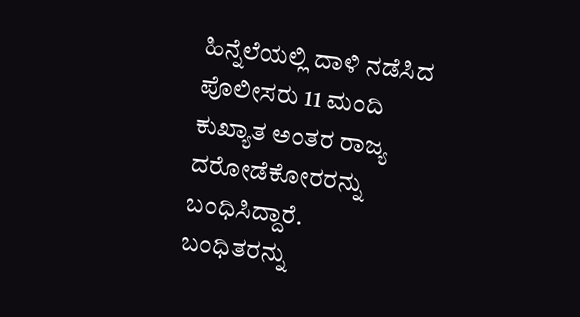ಹಿನ್ನೆಲೆಯಲ್ಲಿ ದಾಳಿ ನಡೆಸಿದ ಪೊಲೀಸರು 11 ಮಂದಿ ಕುಖ್ಯಾತ ಅಂತರ ರಾಜ್ಯ ದರೋಡೆಕೋರರನ್ನು ಬಂಧಿಸಿದ್ದಾರೆ.
ಬಂಧಿತರನ್ನು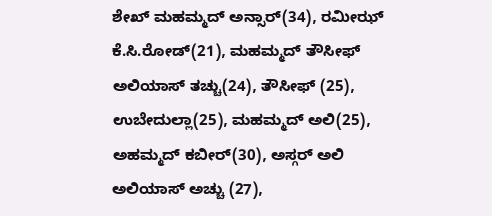ಶೇಖ್ ಮಹಮ್ಮದ್ ಅನ್ಸಾರ್(34), ರಮೀಝ್ ಕೆ.ಸಿ.ರೋಡ್(21), ಮಹಮ್ಮದ್ ತೌಸೀಫ್ ಅಲಿಯಾಸ್ ತಚ್ಚು(24), ತೌಸೀಫ್ (25), ಉಬೇದುಲ್ಲಾ(25), ಮಹಮ್ಮದ್ ಅಲಿ(25), ಅಹಮ್ಮದ್ ಕಬೀರ್(30), ಅಸ್ಗರ್ ಅಲಿ ಅಲಿಯಾಸ್ ಅಚ್ಚು (27),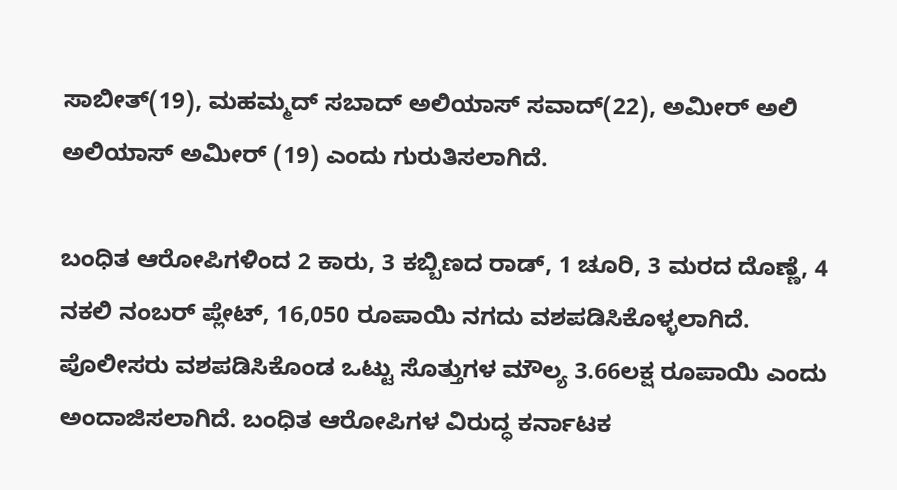ಸಾಬೀತ್(19), ಮಹಮ್ಮದ್ ಸಬಾದ್ ಅಲಿಯಾಸ್ ಸವಾದ್(22), ಅಮೀರ್ ಅಲಿ ಅಲಿಯಾಸ್ ಅಮೀರ್ (19) ಎಂದು ಗುರುತಿಸಲಾಗಿದೆ.

ಬಂಧಿತ ಆರೋಪಿಗಳಿಂದ 2 ಕಾರು, 3 ಕಬ್ಬಿಣದ ರಾಡ್, 1 ಚೂರಿ, 3 ಮರದ ದೊಣ್ಣೆ, 4 ನಕಲಿ ನಂಬರ್ ಪ್ಲೇಟ್, 16,050 ರೂಪಾಯಿ ನಗದು ವಶಪಡಿಸಿಕೊಳ್ಳಲಾಗಿದೆ.
ಪೊಲೀಸರು ವಶಪಡಿಸಿಕೊಂಡ ಒಟ್ಟು ಸೊತ್ತುಗಳ ಮೌಲ್ಯ 3.66ಲಕ್ಷ ರೂಪಾಯಿ ಎಂದು ಅಂದಾಜಿಸಲಾಗಿದೆ. ಬಂಧಿತ ಆರೋಪಿಗಳ ವಿರುದ್ಧ ಕರ್ನಾಟಕ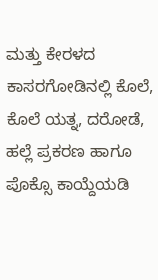ಮತ್ತು ಕೇರಳದ ಕಾಸರಗೋಡಿನಲ್ಲಿ ಕೊಲೆ, ಕೊಲೆ ಯತ್ನ, ದರೋಡೆ, ಹಲ್ಲೆ ಪ್ರಕರಣ ಹಾಗೂ ಪೊಕ್ಸೊ ಕಾಯ್ದೆಯಡಿ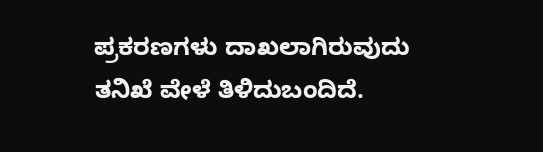ಪ್ರಕರಣಗಳು ದಾಖಲಾಗಿರುವುದು ತನಿಖೆ ವೇಳೆ ತಿಳಿದುಬಂದಿದೆ.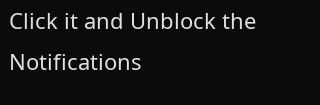Click it and Unblock the Notifications